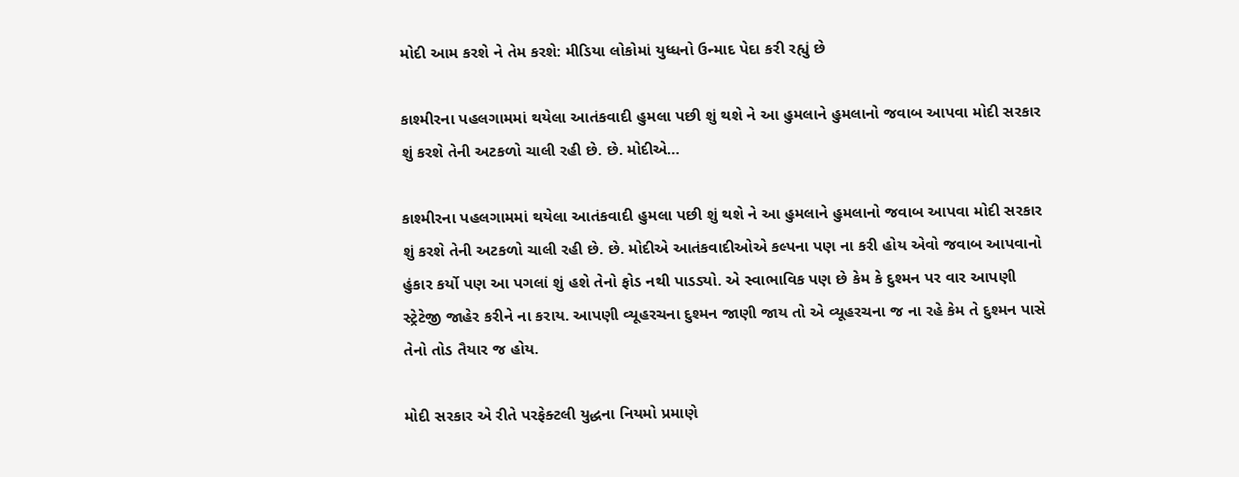મોદી આમ કરશે ને તેમ કરશે: મીડિયા લોકોમાં યુધ્ધનો ઉન્માદ પેદા કરી રહ્યું છે

કાશ્મીરના પહલગામમાં થયેલા આતંકવાદી હુમલા પછી શું થશે ને આ હુમલાને હુમલાનો જવાબ આપવા મોદી સરકાર શું કરશે તેની અટકળો ચાલી રહી છે. છે. મોદીએ…

કાશ્મીરના પહલગામમાં થયેલા આતંકવાદી હુમલા પછી શું થશે ને આ હુમલાને હુમલાનો જવાબ આપવા મોદી સરકાર શું કરશે તેની અટકળો ચાલી રહી છે. છે. મોદીએ આતંકવાદીઓએ કલ્પના પણ ના કરી હોય એવો જવાબ આપવાનો હુંકાર કર્યો પણ આ પગલાં શું હશે તેનો ફોડ નથી પાડડ્યો. એ સ્વાભાવિક પણ છે કેમ કે દુશ્મન પર વાર આપણી સ્ટ્રેટેજી જાહેર કરીને ના કરાય. આપણી વ્યૂહરચના દુશ્મન જાણી જાય તો એ વ્યૂહરચના જ ના રહે કેમ તે દુશ્મન પાસે તેનો તોડ તૈયાર જ હોય.

મોદી સરકાર એ રીતે પરફેક્ટલી યુદ્ધના નિયમો પ્રમાણે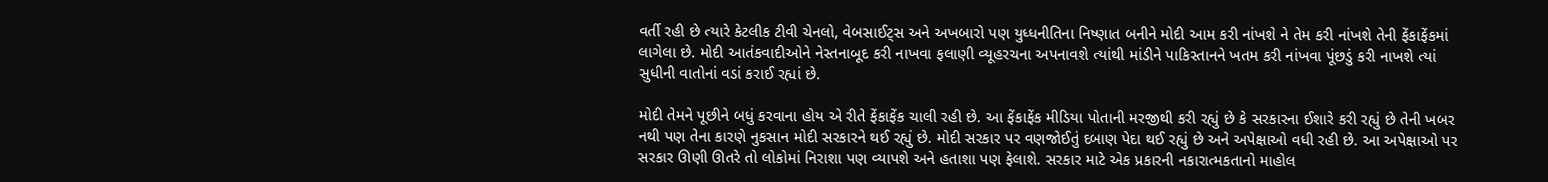વર્તી રહી છે ત્યારે કેટલીક ટીવી ચેનલો, વેબસાઈટ્સ અને અખબારો પણ યુધ્ધનીતિના નિષ્ણાત બનીને મોદી આમ કરી નાંખશે ને તેમ કરી નાંખશે તેની ફેંકાફેંકમાં લાગેલા છે. મોદી આતંકવાદીઓને નેસ્તનાબૂદ કરી નાખવા ફલાણી વ્યૂહરચના અપનાવશે ત્યાંથી માંડીને પાકિસ્તાનને ખતમ કરી નાંખવા પૂંછડું કરી નાખશે ત્યાં સુધીની વાતોનાં વડાં કરાઈ રહ્યાં છે.

મોદી તેમને પૂછીને બધું કરવાના હોય એ રીતે ફેંકાફેંક ચાલી રહી છે. આ ફેંકાફેંક મીડિયા પોતાની મરજીથી કરી રહ્યું છે કે સરકારના ઈશારે કરી રહ્યું છે તેની ખબર નથી પણ તેના કારણે નુકસાન મોદી સરકારને થઈ રહ્યું છે. મોદી સરકાર પર વણજોઈતું દબાણ પેદા થઈ રહ્યું છે અને અપેક્ષાઓ વધી રહી છે. આ અપેક્ષાઓ પર સરકાર ઊણી ઊતરે તો લોકોમાં નિરાશા પણ વ્યાપશે અને હતાશા પણ ફેલાશે. સરકાર માટે એક પ્રકારની નકારાત્મકતાનો માહોલ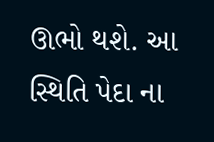ઊભો થશે. આ સ્થિતિ પેદા ના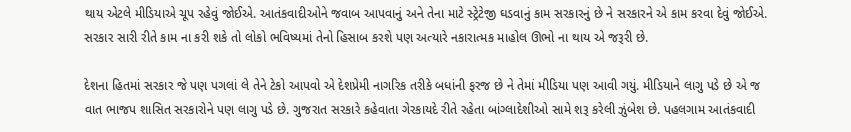થાય એટલે મીડિયાએ ચૂપ રહેવું જોઈએ. આતંકવાદીઓને જવાબ આપવાનું અને તેના માટે સ્ટ્રેટેજી ઘડવાનું કામ સરકારનું છે ને સરકારને એ કામ કરવા દેવું જોઈએ. સરકાર સારી રીતે કામ ના કરી શકે તો લોકો ભવિષ્યમાં તેનો હિસાબ કરશે પણ અત્યારે નકારાત્મક માહોલ ઊભો ના થાય એ જરૂરી છે.

દેશના હિતમાં સરકાર જે પણ પગલાં લે તેને ટેકો આપવો એ દેશપ્રેમી નાગરિક તરીકે બધાંની ફરજ છે ને તેમાં મીડિયા પણ આવી ગયું. મીડિયાને લાગુ પડે છે એ જ વાત ભાજપ શાસિત સરકારોને પણ લાગુ પડે છે. ગુજરાત સરકારે કહેવાતા ગેરકાયદે રીતે રહેતા બાંગ્લાદેશીઓ સામે શરૂ કરેલી ઝુંબેશ છે. પહલગામ આતંકવાદી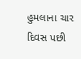હુમલાના ચાર દિવસ પછી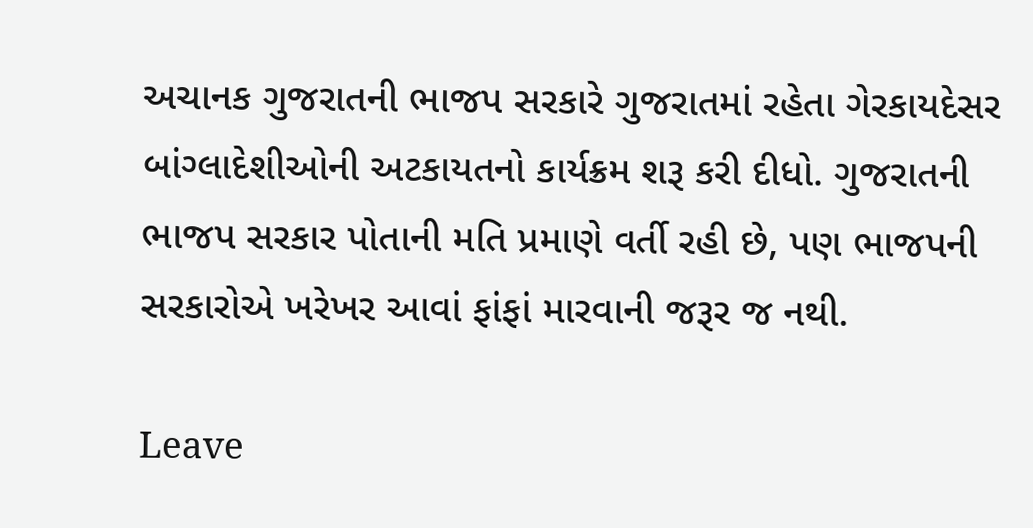અચાનક ગુજરાતની ભાજપ સરકારે ગુજરાતમાં રહેતા ગેરકાયદેસર બાંગ્લાદેશીઓની અટકાયતનો કાર્યક્રમ શરૂ કરી દીધો. ગુજરાતની ભાજપ સરકાર પોતાની મતિ પ્રમાણે વર્તી રહી છે, પણ ભાજપની સરકારોએ ખરેખર આવાં ફાંફાં મારવાની જરૂર જ નથી.

Leave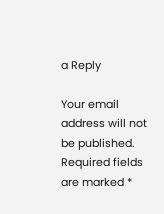a Reply

Your email address will not be published. Required fields are marked *